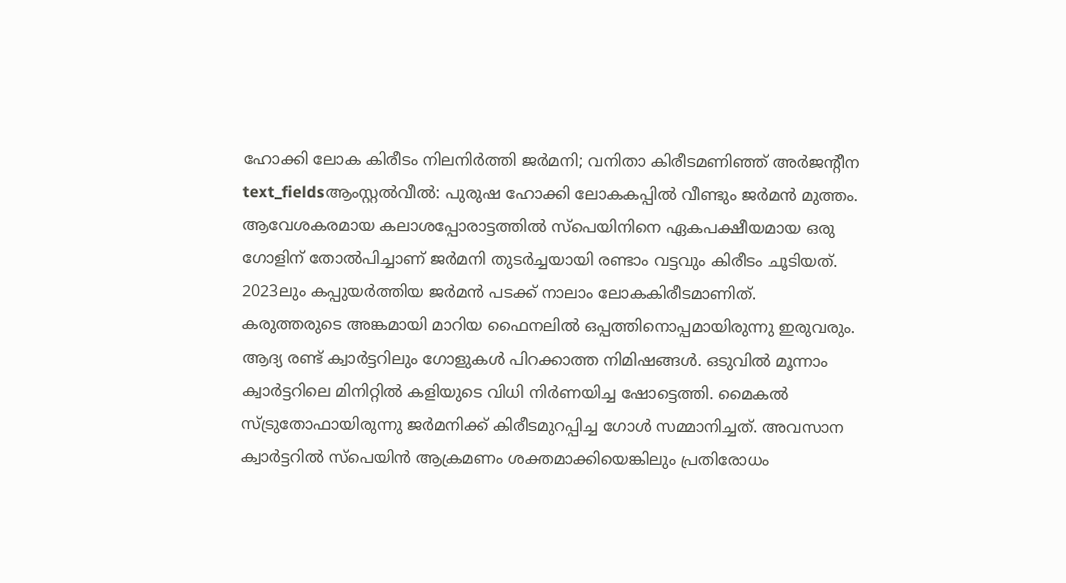ഹോക്കി ലോക കിരീടം നിലനിർത്തി ജർമനി; വനിതാ കിരീടമണിഞ്ഞ് അർജന്റീന
text_fieldsആംസ്റ്റൽവീൽ: പുരുഷ ഹോക്കി ലോകകപ്പിൽ വീണ്ടും ജർമൻ മുത്തം. ആവേശകരമായ കലാശപ്പോരാട്ടത്തിൽ സ്പെയിനിനെ ഏകപക്ഷീയമായ ഒരു ഗോളിന് തോൽപിച്ചാണ് ജർമനി തുടർച്ചയായി രണ്ടാം വട്ടവും കിരീടം ചൂടിയത്. 2023ലും കപ്പുയർത്തിയ ജർമൻ പടക്ക് നാലാം ലോകകിരീടമാണിത്.
കരുത്തരുടെ അങ്കമായി മാറിയ ഫൈനലിൽ ഒപ്പത്തിനൊപ്പമായിരുന്നു ഇരുവരും. ആദ്യ രണ്ട് ക്വാർട്ടറിലും ഗോളുകൾ പിറക്കാത്ത നിമിഷങ്ങൾ. ഒടുവിൽ മൂന്നാം ക്വാർട്ടറിലെ മിനിറ്റിൽ കളിയുടെ വിധി നിർണയിച്ച ഷോട്ടെത്തി. മൈകൽ സ്ട്രുതോഫായിരുന്നു ജർമനിക്ക് കിരീടമുറപ്പിച്ച ഗോൾ സമ്മാനിച്ചത്. അവസാന ക്വാർട്ടറിൽ സ്പെയിൻ ആക്രമണം ശക്തമാക്കിയെങ്കിലും പ്രതിരോധം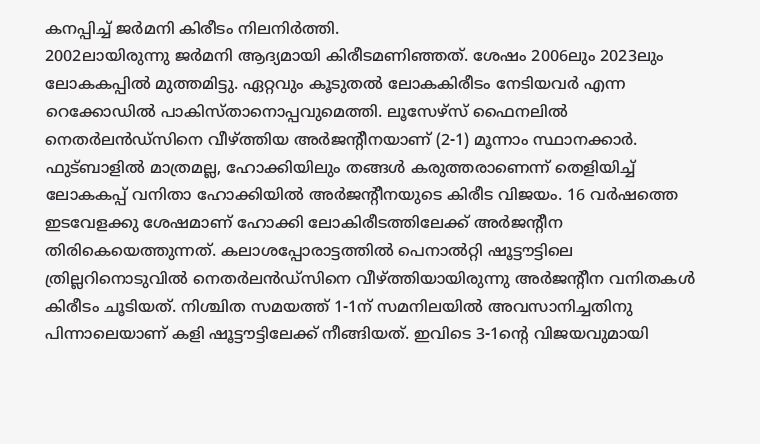കനപ്പിച്ച് ജർമനി കിരീടം നിലനിർത്തി.
2002ലായിരുന്നു ജർമനി ആദ്യമായി കിരീടമണിഞ്ഞത്. ശേഷം 2006ലും 2023ലും ലോകകപ്പിൽ മുത്തമിട്ടു. ഏറ്റവും കൂടുതൽ ലോകകിരീടം നേടിയവർ എന്ന റെക്കോഡിൽ പാകിസ്താനൊപ്പവുമെത്തി. ലൂസേഴ്സ് ഫൈനലിൽ നെതർലൻഡ്സിനെ വീഴ്ത്തിയ അർജന്റീനയാണ് (2-1) മൂന്നാം സ്ഥാനക്കാർ.
ഫുട്ബാളിൽ മാത്രമല്ല, ഹോക്കിയിലും തങ്ങൾ കരുത്തരാണെന്ന് തെളിയിച്ച് ലോകകപ്പ് വനിതാ ഹോക്കിയിൽ അർജന്റീനയുടെ കിരീട വിജയം. 16 വർഷത്തെ ഇടവേളക്കു ശേഷമാണ് ഹോക്കി ലോകിരീടത്തിലേക്ക് അർജന്റീന തിരികെയെത്തുന്നത്. കലാശപ്പോരാട്ടത്തിൽ പെനാൽറ്റി ഷൂട്ടൗട്ടിലെ ത്രില്ലറിനൊടുവിൽ നെതർലൻഡ്സിനെ വീഴ്ത്തിയായിരുന്നു അർജന്റീന വനിതകൾ കിരീടം ചൂടിയത്. നിശ്ചിത സമയത്ത് 1-1ന് സമനിലയിൽ അവസാനിച്ചതിനു പിന്നാലെയാണ് കളി ഷൂട്ടൗട്ടിലേക്ക് നീങ്ങിയത്. ഇവിടെ 3-1ന്റെ വിജയവുമായി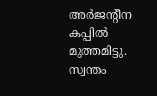അർജന്റീന കപ്പിൽ മുത്തമിട്ടു.
സ്വന്തം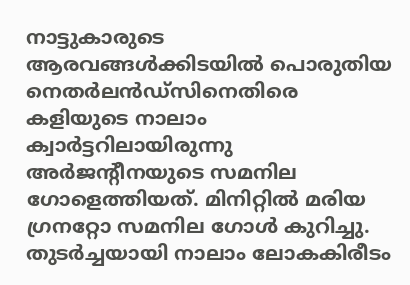നാട്ടുകാരുടെ ആരവങ്ങൾക്കിടയിൽ പൊരുതിയ നെതർലൻഡ്സിനെതിരെ കളിയുടെ നാലാം ക്വാർട്ടറിലായിരുന്നു അർജന്റീനയുടെ സമനില ഗോളെത്തിയത്. മിനിറ്റിൽ മരിയ ഗ്രനറ്റോ സമനില ഗോൾ കുറിച്ചു. തുടർച്ചയായി നാലാം ലോകകിരീടം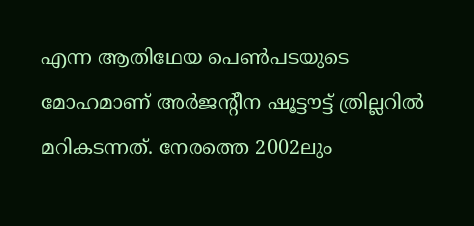എന്ന ആതിഥേയ പെൺപടയുടെ മോഹമാണ് അർജന്റീന ഷൂട്ടൗട്ട് ത്രില്ലറിൽ മറികടന്നത്. നേരത്തെ 2002ലും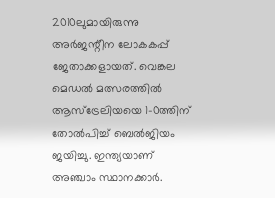2010ലുമായിരുന്നു അർജന്റീന ലോകകപ്പ് ജേതാക്കളായത്. വെങ്കല മെഡൽ മത്സരത്തിൽ ആസ്ട്രേലിയയെ 1-0ത്തിന് തോൽപിച്ച് ബെൽജിയം ജയിച്ചു. ഇന്ത്യയാണ് അഞ്ചാം സ്ഥാനക്കാർ.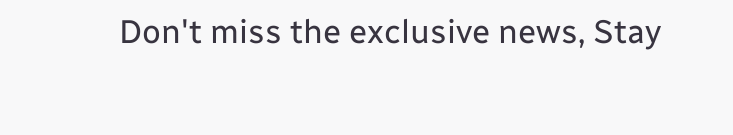Don't miss the exclusive news, Stay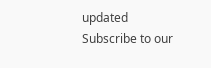updated
Subscribe to our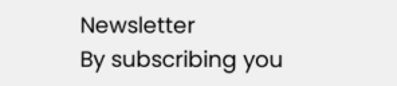Newsletter
By subscribing you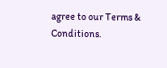agree to our Terms & Conditions.